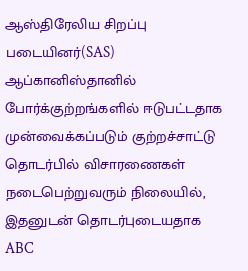ஆஸ்திரேலிய சிறப்பு படையினர்(SAS) ஆப்கானிஸ்தானில் போர்க்குற்றங்களில் ஈடுபட்டதாக முன்வைக்கப்படும் குற்றச்சாட்டு தொடர்பில் விசாரணைகள் நடைபெற்றுவரும் நிலையில், இதனுடன் தொடர்புடையதாக ABC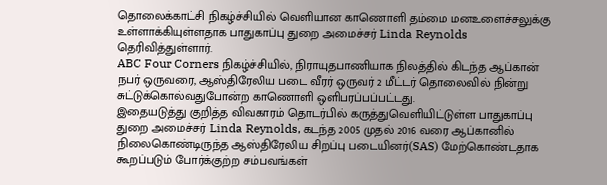தொலைக்காட்சி நிகழ்ச்சியில் வெளியான காணொளி தம்மை மனஉளைச்சலுக்கு உள்ளாக்கியுள்ளதாக பாதுகாப்பு துறை அமைச்சர் Linda Reynolds தெரிவித்துள்ளார்.
ABC Four Corners நிகழ்ச்சியில், நிராயுதபாணியாக நிலத்தில் கிடந்த ஆப்கான் நபர் ஒருவரை, ஆஸ்திரேலிய படை வீரர் ஒருவர் 2 மீட்டர் தொலைவில் நின்று சுட்டுக்கொல்வதுபோன்ற காணொளி ஒளிபரப்பப்பட்டது.
இதையடுத்து குறித்த விவகாரம் தொடர்பில் கருத்துவெளியிட்டுள்ள பாதுகாப்பு துறை அமைச்சர் Linda Reynolds, கடந்த 2005 முதல் 2016 வரை ஆப்கானில் நிலைகொண்டிருந்த ஆஸ்திரேலிய சிறப்பு படையினர்(SAS) மேற்கொண்டதாக கூறப்படும் போர்க்குற்ற சம்பவங்கள்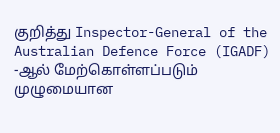குறித்து Inspector-General of the Australian Defence Force (IGADF) -ஆல் மேற்கொள்ளப்படும் முழுமையான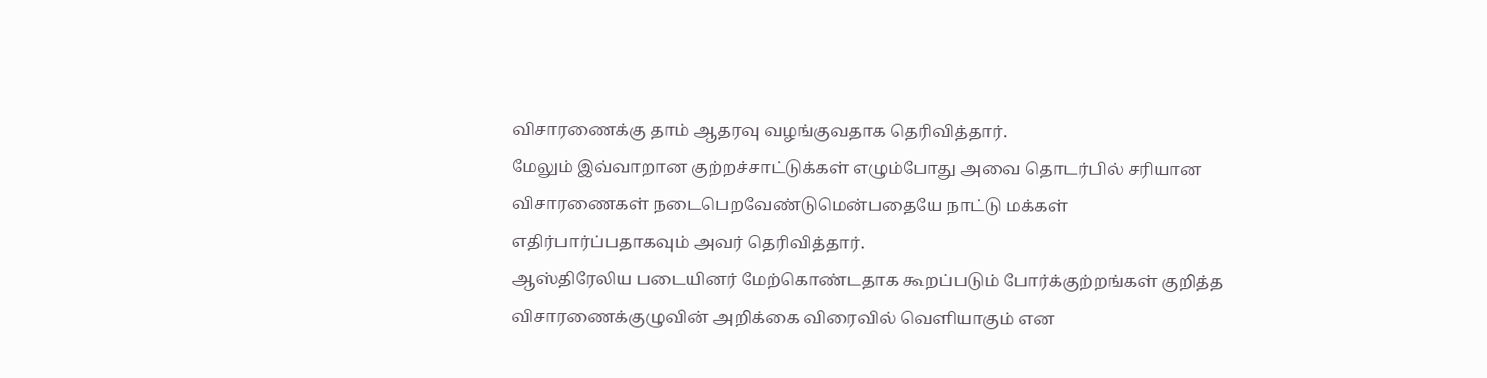விசாரணைக்கு தாம் ஆதரவு வழங்குவதாக தெரிவித்தார்.
மேலும் இவ்வாறான குற்றச்சாட்டுக்கள் எழும்போது அவை தொடர்பில் சரியான விசாரணைகள் நடைபெறவேண்டுமென்பதையே நாட்டு மக்கள் எதிர்பார்ப்பதாகவும் அவர் தெரிவித்தார்.
ஆஸ்திரேலிய படையினர் மேற்கொண்டதாக கூறப்படும் போர்க்குற்றங்கள் குறித்த விசாரணைக்குழுவின் அறிக்கை விரைவில் வெளியாகும் என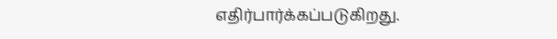எதிர்பார்க்கப்படுகிறது.